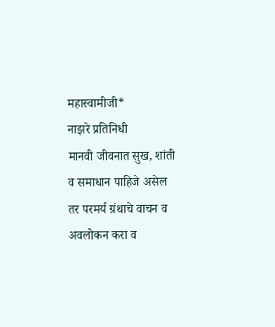महास्वामीजी*
नाझरे प्रतिनिधी
मानवी जीवनात सुख, शांती व समाधान पाहिजे असेल तर परमर्य ग्रंथाचे वाचन व अवलोकन करा व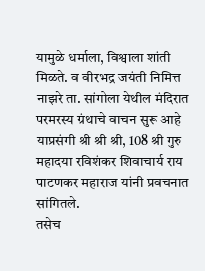यामुळे धर्माला, विश्वाला शांती मिळते. व वीरभद्र जयंती निमित्त नाझरे ता. सांगोला येथील मंदिरात परमरस्य ग्रंथाचे वाचन सुरू आहे याप्रसंगी श्री श्री श्री, 108 श्री गुरु महादया रविशंकर शिवाचार्य राय पाटणकर महाराज यांनी प्रवचनात सांगितले.
तसेच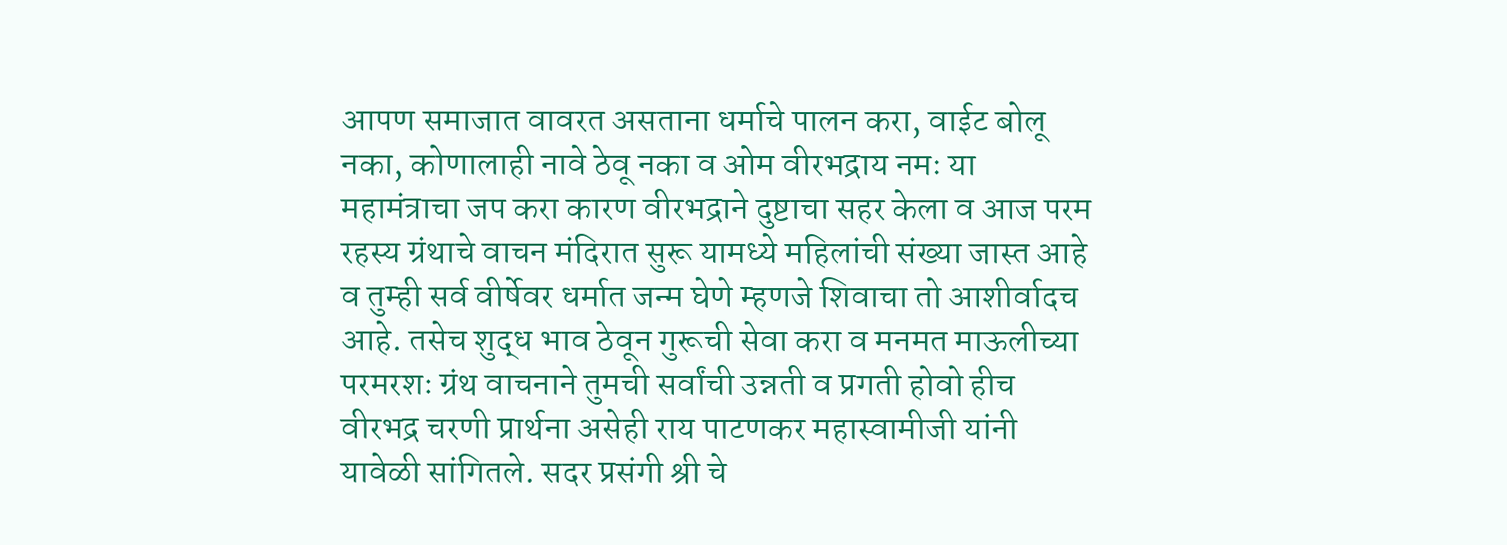आपण समाजात वावरत असताना धर्माचे पालन करा, वाईट बोलू नका, कोणालाही नावे ठेवू नका व ओम वीरभद्राय नमः या महामंत्राचा जप करा कारण वीरभद्राने दुष्टाचा सहर केला व आज परम रहस्य ग्रंथाचे वाचन मंदिरात सुरू यामध्ये महिलांची संख्या जास्त आहे व तुम्ही सर्व वीर्षेवर धर्मात जन्म घेणे म्हणजे शिवाचा तो आशीर्वादच आहे. तसेच शुद्ध भाव ठेवून गुरूची सेवा करा व मनमत माऊलीच्या परमरशः ग्रंथ वाचनाने तुमची सर्वांची उन्नती व प्रगती होवो हीच वीरभद्र चरणी प्रार्थना असेही राय पाटणकर महास्वामीजी यांनी यावेळी सांगितले. सदर प्रसंगी श्री चे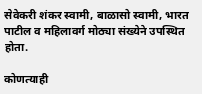सेवेकरी शंकर स्वामी, बाळासो स्वामी, भारत पाटील व महिलावर्ग मोठ्या संख्येने उपस्थित होता.

कोणत्याही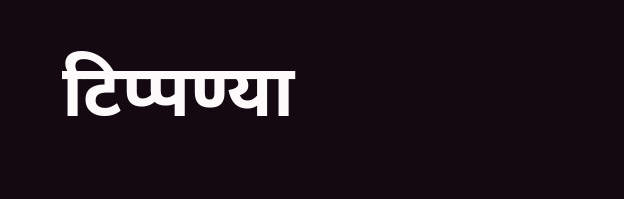टिप्पण्या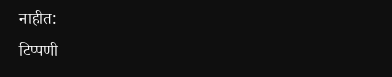नाहीत:
टिप्पणी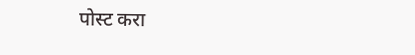पोस्ट करा